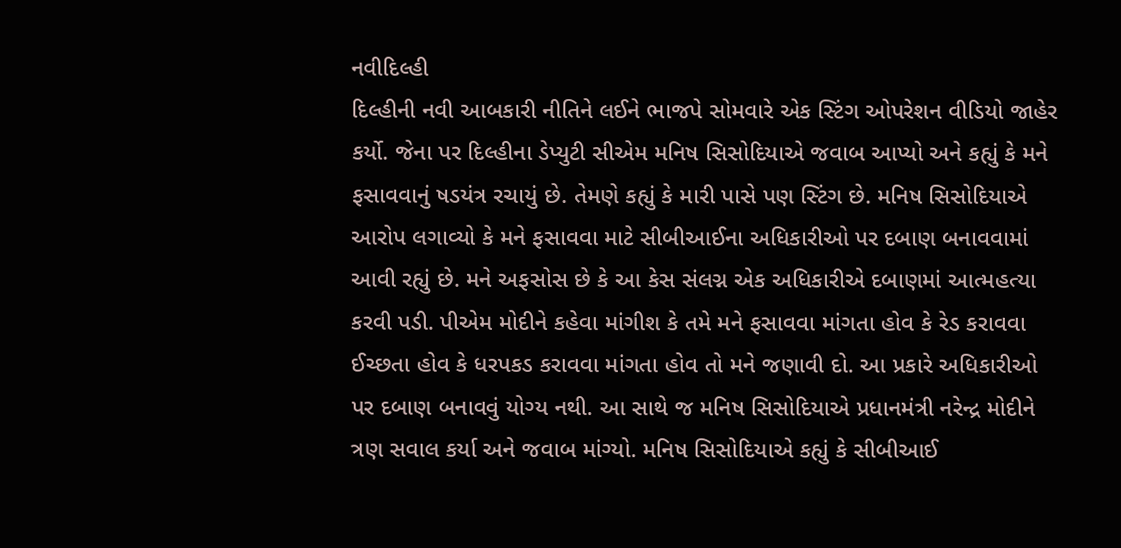નવીદિલ્હી
દિલ્હીની નવી આબકારી નીતિને લઈને ભાજપે સોમવારે એક સ્ટિંગ ઓપરેશન વીડિયો જાહેર કર્યો. જેના પર દિલ્હીના ડેપ્યુટી સીએમ મનિષ સિસોદિયાએ જવાબ આપ્યો અને કહ્યું કે મને ફસાવવાનું ષડયંત્ર રચાયું છે. તેમણે કહ્યું કે મારી પાસે પણ સ્ટિંગ છે. મનિષ સિસોદિયાએ આરોપ લગાવ્યો કે મને ફસાવવા માટે સીબીઆઈના અધિકારીઓ પર દબાણ બનાવવામાં આવી રહ્યું છે. મને અફસોસ છે કે આ કેસ સંલગ્ન એક અધિકારીએ દબાણમાં આત્મહત્યા કરવી પડી. પીએમ મોદીને કહેવા માંગીશ કે તમે મને ફસાવવા માંગતા હોવ કે રેડ કરાવવા ઈચ્છતા હોવ કે ધરપકડ કરાવવા માંગતા હોવ તો મને જણાવી દો. આ પ્રકારે અધિકારીઓ પર દબાણ બનાવવું યોગ્ય નથી. આ સાથે જ મનિષ સિસોદિયાએ પ્રધાનમંત્રી નરેન્દ્ર મોદીને ત્રણ સવાલ કર્યા અને જવાબ માંગ્યો. મનિષ સિસોદિયાએ કહ્યું કે સીબીઆઈ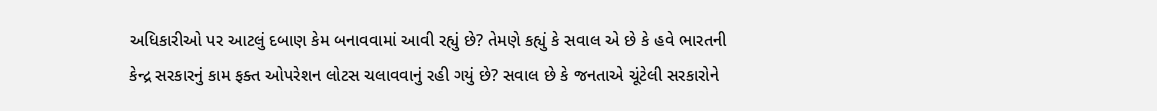અધિકારીઓ પર આટલું દબાણ કેમ બનાવવામાં આવી રહ્યું છે? તેમણે કહ્યું કે સવાલ એ છે કે હવે ભારતની કેન્દ્ર સરકારનું કામ ફક્ત ઓપરેશન લોટસ ચલાવવાનું રહી ગયું છે? સવાલ છે કે જનતાએ ચૂંટેલી સરકારોને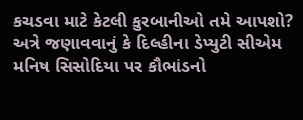કચડવા માટે કેટલી કુરબાનીઓ તમે આપશો? અત્રે જણાવવાનું કે દિલ્હીના ડેપ્યુટી સીએમ મનિષ સિસોદિયા પર કૌભાંડનો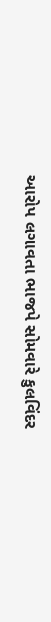આરોપ લગાવતા ભાજપે સોમવારે કુલવિંદર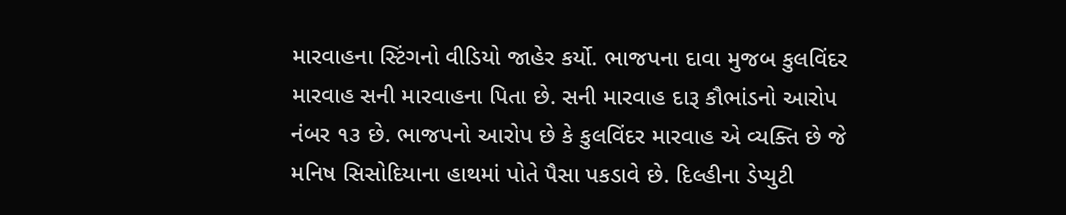મારવાહના સ્ટિંગનો વીડિયો જાહેર કર્યો. ભાજપના દાવા મુજબ કુલવિંદર મારવાહ સની મારવાહના પિતા છે. સની મારવાહ દારૂ કૌભાંડનો આરોપ નંબર ૧૩ છે. ભાજપનો આરોપ છે કે કુલવિંદર મારવાહ એ વ્યક્તિ છે જે મનિષ સિસોદિયાના હાથમાં પોતે પૈસા પકડાવે છે. દિલ્હીના ડેપ્યુટી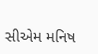સીએમ મનિષ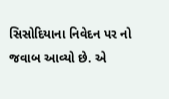સિસોદિયાના નિવેદન પર નો જવાબ આવ્યો છે. એ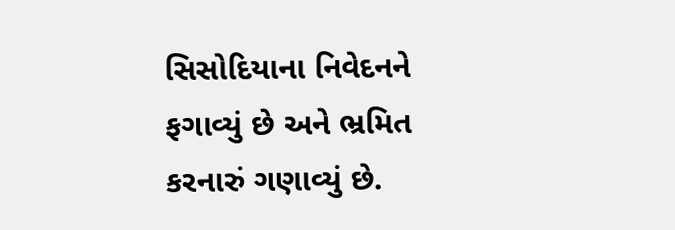સિસોદિયાના નિવેદનને ફગાવ્યું છે અને ભ્રમિત કરનારું ગણાવ્યું છે.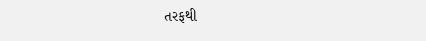તરફથી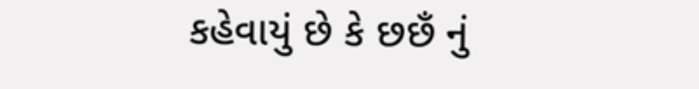કહેવાયું છે કે છછઁ નું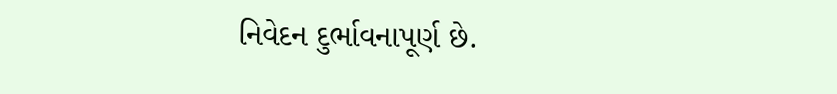નિવેદન દુર્ભાવનાપૂર્ણ છે.